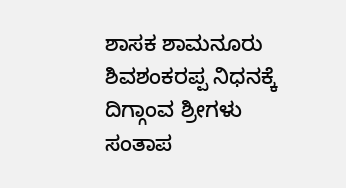ಶಾಸಕ ಶಾಮನೂರು ಶಿವಶಂಕರಪ್ಪ ನಿಧನಕ್ಕೆ ದಿಗ್ಗಾಂವ ಶ್ರೀಗಳು ಸಂತಾಪ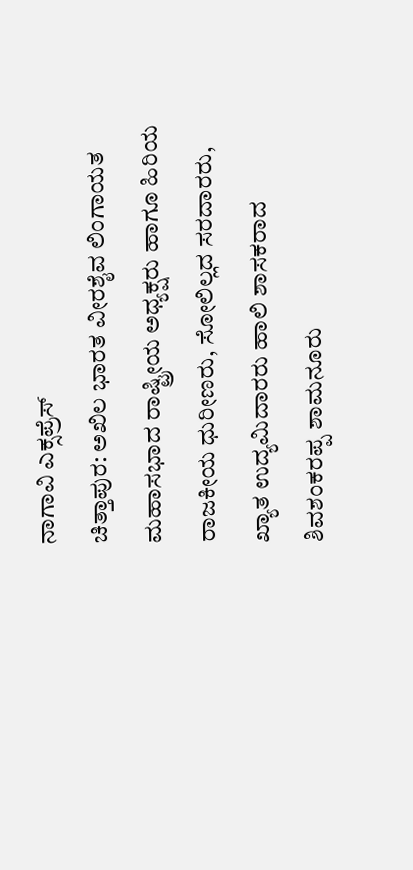ನಾಗಾವಿ ಎಕ್ಸಪ್ರೆಸ್
ಚಿತ್ತಾಪುರ: ಅಖಿಲ ಭಾರತ ವೀರಶೈವ ಲಿಂಗಾಯತ ಮಹಾಸಭಾದ ರಾಷ್ಟ್ರೀಯ ಅಧ್ಯಕ್ಷರು ಹಾಗೂ ಹಿರಿಯ ರಾಜಕೀಯ ಧುರೀಣರು, ಸೋಲಿಲ್ಲದ ಸರದಾರರು, ಖ್ಯಾತ ಉದ್ಯಮಿದಾರರು ಹಾಲಿ ಶಾಸಕರಾದ ಶಿವಶಂಕರಪ್ಪ ಶಾಮನೂರು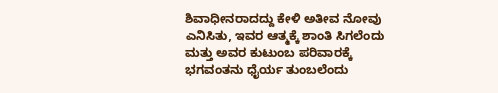ಶಿವಾಧೀನರಾದದ್ದು ಕೇಳಿ ಅತೀವ ನೋವು ಎನಿಸಿತು, ಇವರ ಆತ್ಮಕ್ಕೆ ಶಾಂತಿ ಸಿಗಲೆಂದು ಮತ್ತು ಅವರ ಕುಟುಂಬ ಪರಿವಾರಕ್ಕೆ ಭಗವಂತನು ಧೈರ್ಯ ತುಂಬಲೆಂದು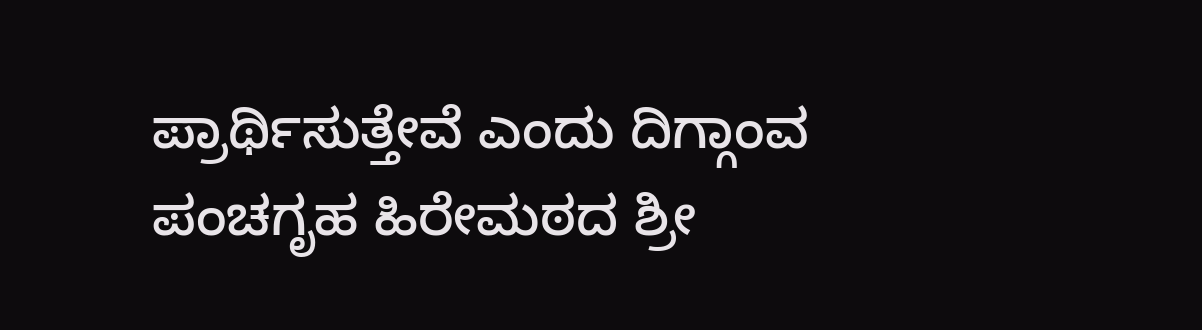ಪ್ರಾರ್ಥಿಸುತ್ತೇವೆ ಎಂದು ದಿಗ್ಗಾಂವ ಪಂಚಗೃಹ ಹಿರೇಮಠದ ಶ್ರೀ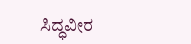ಸಿದ್ಧವೀರ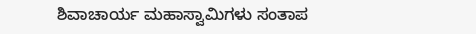ಶಿವಾಚಾರ್ಯ ಮಹಾಸ್ವಾಮಿಗಳು ಸಂತಾಪ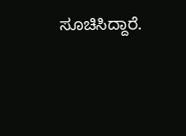ಸೂಚಿಸಿದ್ದಾರೆ.